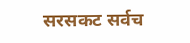सरसकट सर्वच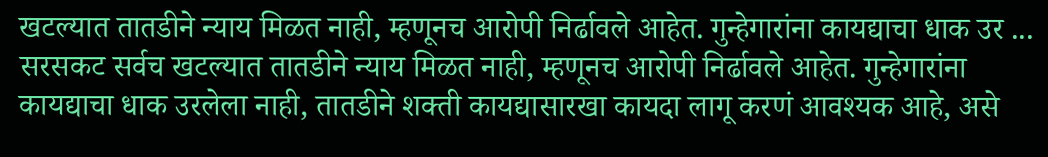खटल्यात तातडीने न्याय मिळत नाही, म्हणूनच आरोपी निर्ढावले आहेत. गुन्हेगारांना कायद्याचा धाक उर ...
सरसकट सर्वच खटल्यात तातडीने न्याय मिळत नाही, म्हणूनच आरोपी निर्ढावले आहेत. गुन्हेगारांना कायद्याचा धाक उरलेला नाही, तातडीने शक्ती कायद्यासारखा कायदा लागू करणं आवश्यक आहे, असे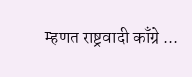म्हणत राष्ट्रवादी काँग्रे ...